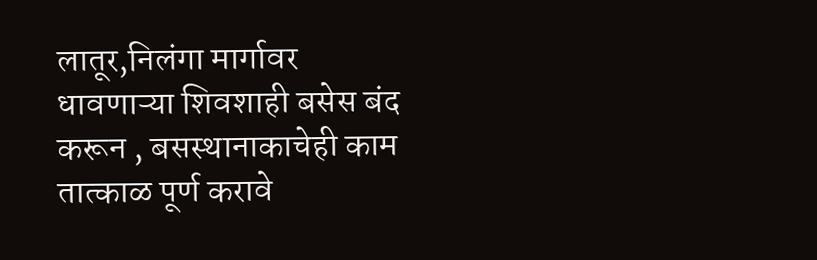लातूर,निलंगा मार्गावर धावणाऱ्या शिवशाही बसेस बंद करून , बसस्थानाकाचेही काम तात्काळ पूर्ण करावे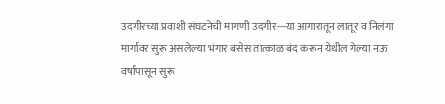उदगीरच्या प्रवाशी संघटनेची मागणी उदगीर---या आगारातून लातूर व निलंगा मार्गावर सुरू असलेल्या भंगार बसेस तात्काळ बंद करून येथील गेल्या नऊ वर्षांपासून सुरू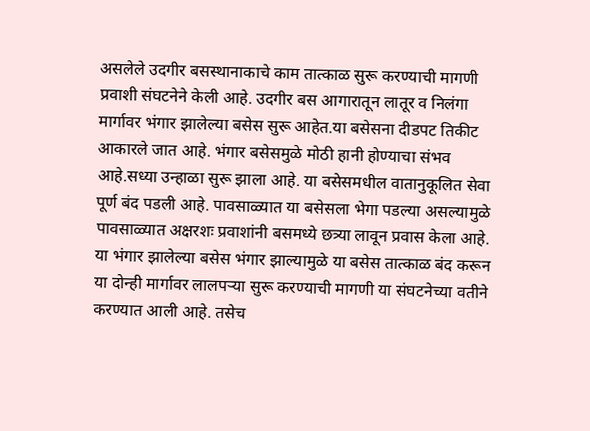असलेले उदगीर बसस्थानाकाचे काम तात्काळ सुरू करण्याची मागणी प्रवाशी संघटनेने केली आहे. उदगीर बस आगारातून लातूर व निलंगा मार्गावर भंगार झालेल्या बसेस सुरू आहेत.या बसेसना दीडपट तिकीट आकारले जात आहे. भंगार बसेसमुळे मोठी हानी होण्याचा संभव आहे.सध्या उन्हाळा सुरू झाला आहे. या बसेसमधील वातानुकूलित सेवा पूर्ण बंद पडली आहे. पावसाळ्यात या बसेसला भेगा पडल्या असल्यामुळे पावसाळ्यात अक्षरशः प्रवाशांनी बसमध्ये छत्र्या लावून प्रवास केला आहे. या भंगार झालेल्या बसेस भंगार झाल्यामुळे या बसेस तात्काळ बंद करून या दोन्ही मार्गावर लालपऱ्या सुरू करण्याची मागणी या संघटनेच्या वतीने करण्यात आली आहे. तसेच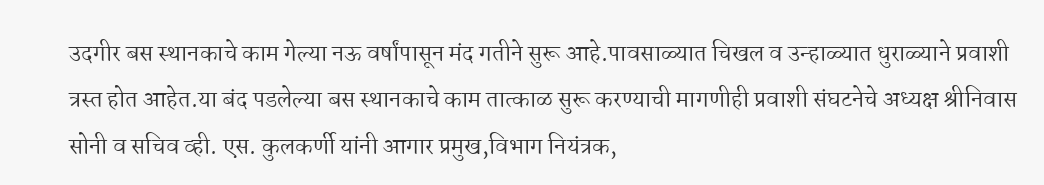उदगीर बस स्थानकाचे काम गेल्या नऊ वर्षांपासून मंद गतीने सुरू आहे.पावसाळ्यात चिखल व उन्हाळ्यात धुराळ्याने प्रवाशी त्रस्त होत आहेत.या बंद पडलेल्या बस स्थानकाचे काम तात्काळ सुरू करण्याची मागणीही प्रवाशी संघटनेचे अध्यक्ष श्रीनिवास सोनी व सचिव व्ही. एस. कुलकर्णी यांनी आगार प्रमुख,विभाग नियंत्रक,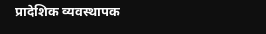प्रादेशिक व्यवस्थापक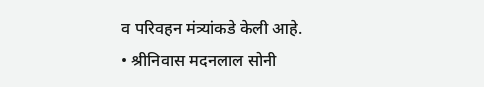व परिवहन मंत्र्यांकडे केली आहे.
• श्रीनिवास मदनलाल सोनी